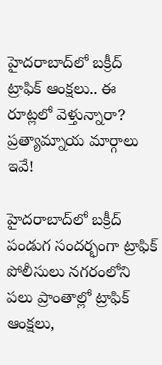హైదరాబాద్‌లో బక్రీద్ ట్రాఫిక్ ఆంక్షలు.. ఈ రూట్లలో వెళ్తున్నారా? ప్రత్యామ్నాయ మార్గాలు ఇవే!

హైదరాబాద్‌లో బక్రీద్ పండుగ సందర్భంగా ట్రాఫిక్ పోలీసులు నగరంలోని పలు ప్రాంతాల్లో ట్రాఫిక్ ఆంక్షలు,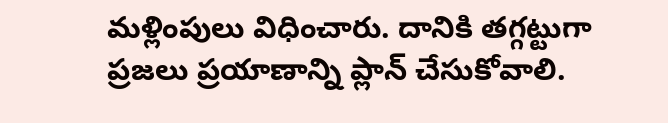మళ్లింపులు విధించారు. దానికి తగ్గట్టుగా ప్రజలు ప్రయాణాన్ని ప్లాన్ చేసుకోవాలి.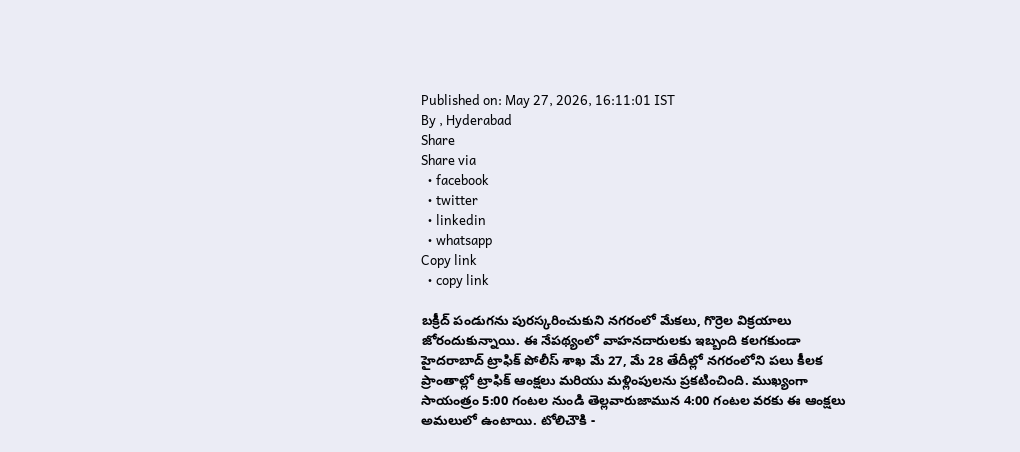Published on: May 27, 2026, 16:11:01 IST
By , Hyderabad
Share
Share via
  • facebook
  • twitter
  • linkedin
  • whatsapp
Copy link
  • copy link

బక్రీద్ పండుగను పురస్కరించుకుని నగరంలో మేకలు, గొర్రెల విక్రయాలు జోరందుకున్నాయి. ఈ నేపథ్యంలో వాహనదారులకు ఇబ్బంది కలగకుండా హైదరాబాద్ ట్రాఫిక్ పోలీస్ శాఖ మే 27, మే 28 తేదీల్లో నగరంలోని పలు కీలక ప్రాంతాల్లో ట్రాఫిక్ ఆంక్షలు మరియు మళ్లింపులను ప్రకటించింది. ముఖ్యంగా సాయంత్రం 5:00 గంటల నుండి తెల్లవారుజామున 4:00 గంటల వరకు ఈ ఆంక్షలు అమలులో ఉంటాయి. టోలిచౌకి -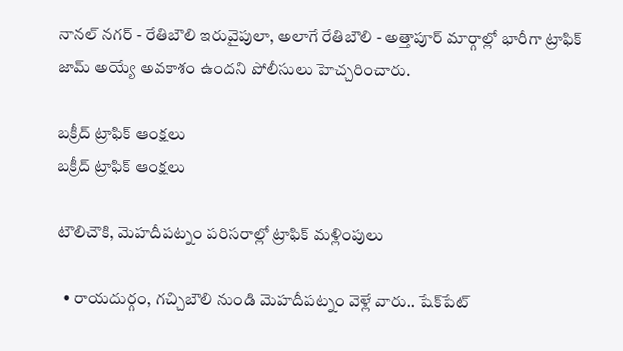నానల్ నగర్ - రేతిబౌలి ఇరువైపులా, అలాగే రేతిబౌలి - అత్తాపూర్ మార్గాల్లో భారీగా ట్రాఫిక్ జామ్ అయ్యే అవకాశం ఉందని పోలీసులు హెచ్చరించారు.

బక్రీద్ ట్రాఫిక్ ఆంక్షలు
బక్రీద్ ట్రాఫిక్ ఆంక్షలు

టౌలిచౌకి, మెహదీపట్నం పరిసరాల్లో ట్రాఫిక్ మళ్లింపులు

  • రాయదుర్గం, గచ్చిబౌలి నుండి మెహదీపట్నం వెళ్లే వారు.. షేక్‌పేట్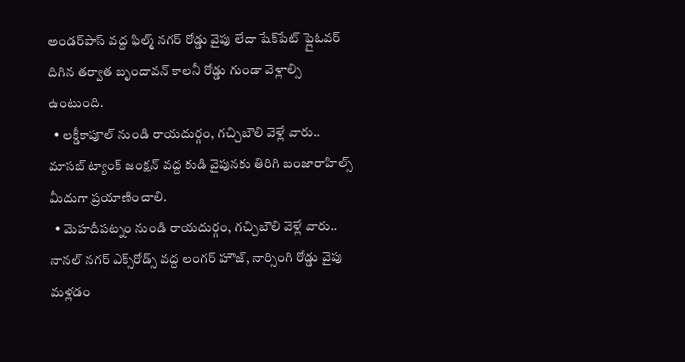అండర్‌పాస్ వద్ద ఫిల్మ్ నగర్ రోడ్డు వైపు లేదా షేక్‌పేట్ ఫ్లైఓవర్ దిగిన తర్వాత బృందావన్ కాలనీ రోడ్డు గుండా వెళ్లాల్సి ఉంటుంది.
  • లక్డీకాపూల్ నుండి రాయదుర్గం, గచ్చిబౌలి వెళ్లే వారు.. మాసబ్ ట్యాంక్ జంక్షన్ వద్ద కుడి వైపునకు తిరిగి బంజారాహిల్స్ మీదుగా ప్రయాణించాలి.
  • మెహదీపట్నం నుండి రాయదుర్గం, గచ్చిబౌలి వెళ్లే వారు.. నానల్ నగర్ ఎక్స్‌రోడ్స్ వద్ద లంగర్ హౌజ్, నార్సింగి రోడ్డు వైపు మళ్లడం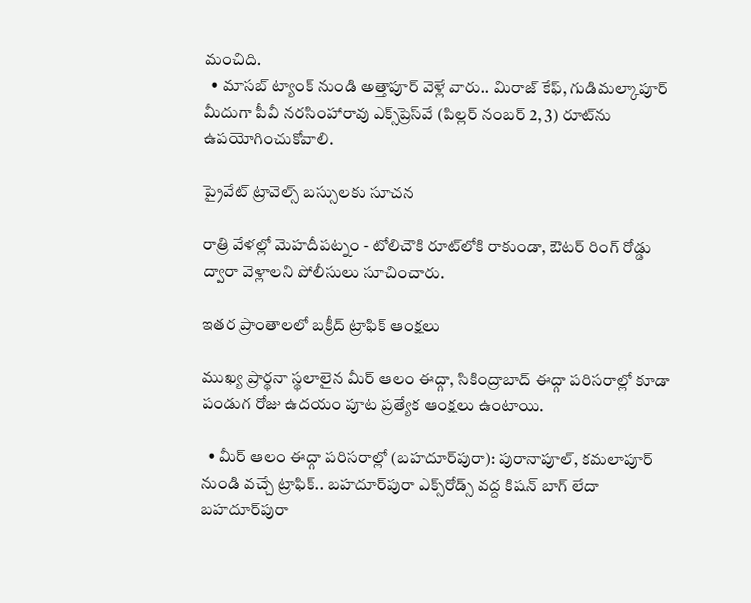మంచిది.
  • మాసబ్ ట్యాంక్ నుండి అత్తాపూర్ వెళ్లే వారు.. మిరాజ్ కేఫ్, గుడిమల్కాపూర్ మీదుగా పీవీ నరసింహారావు ఎక్స్‌ప్రెస్‌వే (పిల్లర్ నంబర్ 2, 3) రూట్‌ను ఉపయోగించుకోవాలి.

ప్రైవేట్ ట్రావెల్స్ బస్సులకు సూచన

రాత్రి వేళల్లో మెహదీపట్నం - టోలిచౌకి రూట్‌లోకి రాకుండా, ఔటర్ రింగ్ రోడ్డు ద్వారా వెళ్లాలని పోలీసులు సూచించారు.

ఇతర ప్రాంతాలలో బక్రీద్ ట్రాఫిక్ ఆంక్షలు

ముఖ్య ప్రార్థనా స్థలాలైన మీర్ ఆలం ఈద్గా, సికింద్రాబాద్ ఈద్గా పరిసరాల్లో కూడా పండుగ రోజు ఉదయం పూట ప్రత్యేక ఆంక్షలు ఉంటాయి.

  • మీర్ ఆలం ఈద్గా పరిసరాల్లో (బహదూర్‌పురా): పురానాపూల్, కమలాపూర్ నుండి వచ్చే ట్రాఫిక్.. బహదూర్‌పురా ఎక్స్‌రోడ్స్ వద్ద కిషన్ బాగ్ లేదా బహదూర్‌పురా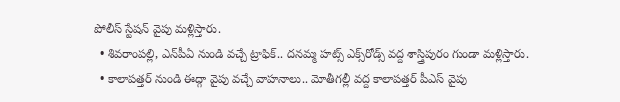పోలీస్ స్టేషన్ వైపు మళ్లిస్తారు.
  • శివరాంపల్లి, ఎన్‌పీఏ నుండి వచ్చే ట్రాఫిక్.. దనమ్మ హట్స్ ఎక్స్‌రోడ్స్ వద్ద శాస్త్రిపురం గుండా మళ్లిస్తారు.
  • కాలాపత్తర్ నుండి ఈద్గా వైపు వచ్చే వాహనాలు.. మోతీగల్లీ వద్ద కాలాపత్తర్ పీఎస్ వైపు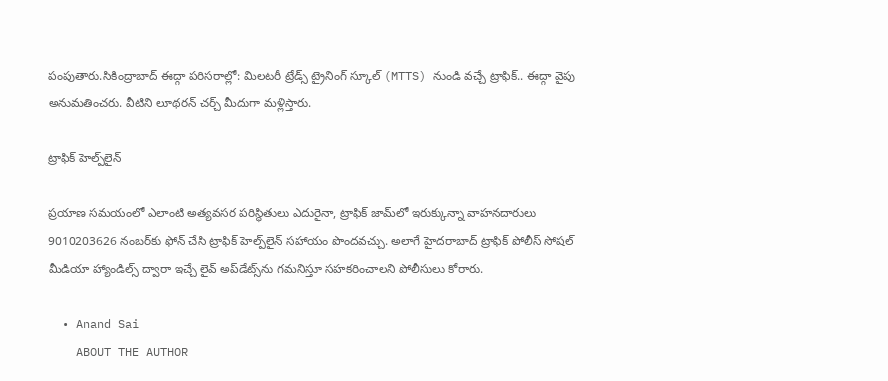పంపుతారు.సికింద్రాబాద్ ఈద్గా పరిసరాల్లో: మిలటరీ ట్రేడ్స్ ట్రైనింగ్ స్కూల్ (MTTS) నుండి వచ్చే ట్రాఫిక్.. ఈద్గా వైపు అనుమతించరు. వీటిని లూథరన్ చర్చ్ మీదుగా మళ్లిస్తారు.

ట్రాఫిక్ హెల్ప్‌లైన్

ప్రయాణ సమయంలో ఎలాంటి అత్యవసర పరిస్థితులు ఎదురైనా, ట్రాఫిక్ జామ్‌లో ఇరుక్కున్నా వాహనదారులు 9010203626 నంబర్‌కు ఫోన్ చేసి ట్రాఫిక్ హెల్ప్‌లైన్ సహాయం పొందవచ్చు. అలాగే హైదరాబాద్ ట్రాఫిక్ పోలీస్ సోషల్ మీడియా హ్యాండిల్స్ ద్వారా ఇచ్చే లైవ్ అప్‌డేట్స్‌ను గమనిస్తూ సహకరించాలని పోలీసులు కోరారు.

  • Anand Sai
    ABOUT THE AUTHOR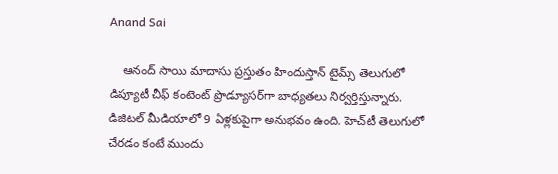Anand Sai

    ఆనంద్ సాయి మాదాసు ప్రస్తుతం హిందుస్తాన్ టైమ్స్ తెలుగులో డిప్యూటీ చీఫ్ కంటెంట్ ప్రొడ్యూసర్‌గా బాధ్యతలు నిర్వర్తిస్తున్నారు. డిజిటల్ మీడియాలో 9 ఏళ్లకుపైగా అనుభవం ఉంది. హెచ్‌టీ తెలుగులో చేరడం కంటే ముందు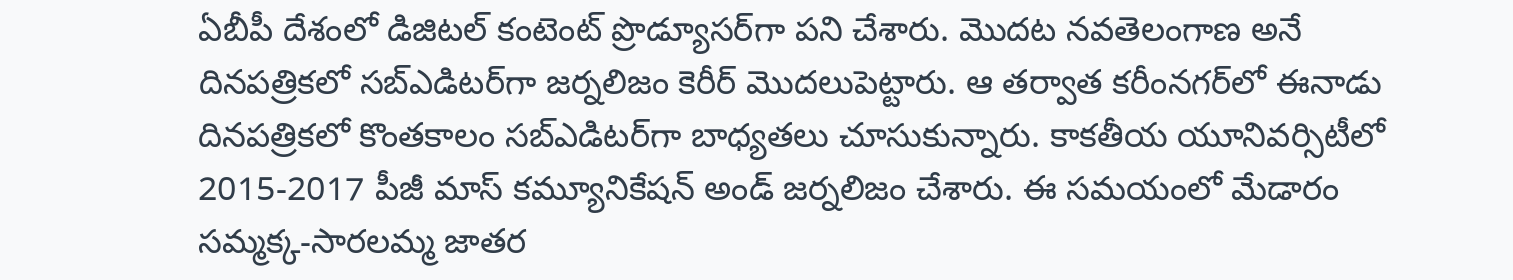ఏబీపీ దేశంలో డిజిటల్ కంటెంట్ ప్రొడ్యూసర్‌గా పని చేశారు. మెుదట నవతెలంగాణ అనే దినపత్రికలో సబ్ఎడిటర్‌గా జర్నలిజం కెరీర్ మెుదలుపెట్టారు. ఆ తర్వాత కరీంనగర్‌లో ఈనాడు దినపత్రికలో కొంతకాలం సబ్‌ఎడిటర్‌గా బాధ్యతలు చూసుకున్నారు. కాకతీయ యూనివర్సిటీలో 2015-2017 పీజీ మాస్ కమ్యూనికేషన్ అండ్ జర్నలిజం చేశారు. ఈ సమయంలో మేడారం సమ్మక్క-సారలమ్మ జాతర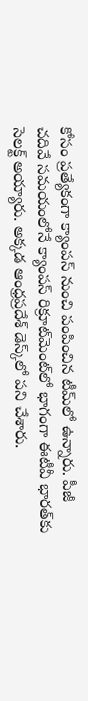కోసం ప్రత్యేకంగా క్యాంపస్ నుంచి పంపించిన టీమ్‌లో ఉన్నారు. పీజీ చదివే సమయంలోనే క్యాంపస్ రిక్రూట్‌మెంట్‌లో భాగంగా ఈటీవీ భారత్‌కు సెలక్ట్ అయ్యారు. అక్కడ ఆంధ్రప్రదేశ్‌ డెస్క్‌లో పని చేశారు.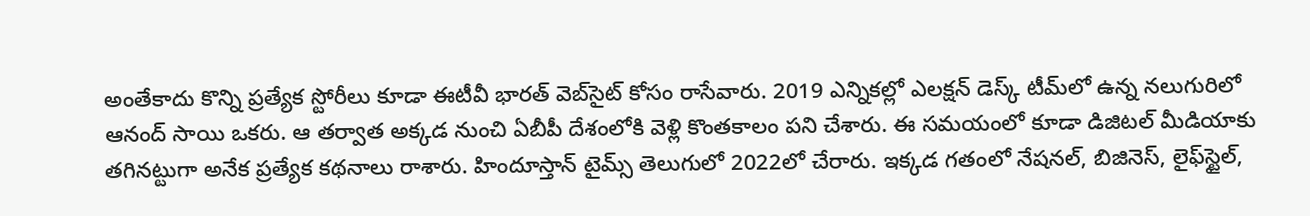అంతేకాదు కొన్ని ప్రత్యేక స్టోరీలు కూడా ఈటీవీ భారత్ వెబ్‌సైట్ కోసం రాసేవారు. 2019 ఎన్నికల్లో ఎలక్షన్ డెస్క్‌ టీమ్‌లో ఉన్న నలుగురిలో ఆనంద్ సాయి ఒకరు. ఆ తర్వాత అక్కడ నుంచి ఏబీపీ దేశంలోకి వెళ్లి కొంతకాలం పని చేశారు. ఈ సమయంలో కూడా డిజిటల్ మీడియాకు తగినట్టుగా అనేక ప్రత్యేక కథనాలు రాశారు. హిందూస్తాన్ టైమ్స్‌ తెలుగులో 2022లో చేరారు. ఇక్కడ గతంలో నేషనల్, బిజినెస్, లైఫ్‌స్టైల్,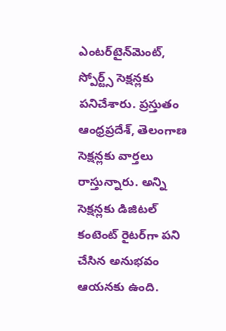ఎంటర్‌టైన్‌మెంట్‌, స్పోర్ట్స్‌ సెక్షన్లకు పనిచేశారు. ప్రస్తుతం ఆంధ్రప్రదేశ్, తెలంగాణ సెక్షన్లకు వార్తలు రాస్తున్నారు. అన్ని సెక్షన్లకు డిజిటల్ కంటెంట్ రైటర్‌గా పని చేసిన అనుభవం ఆయనకు ఉంది.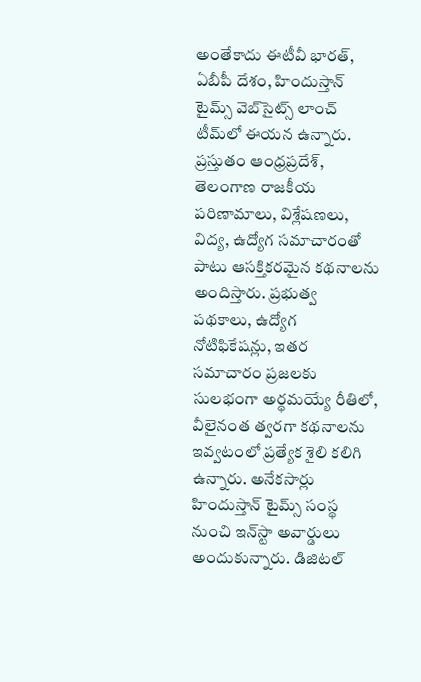అంతేకాదు ఈటీవీ భారత్, ఏబీపీ దేశం, హిందుస్తాన్ టైమ్స్ వెబ్‌సైట్స్ లాంచ్ టీమ్‌లో ఈయన ఉన్నారు. ప్రస్తుతం ఆంధ్రప్రదేశ్, తెలంగాణ రాజకీయ పరిణామాలు, విశ్లేషణలు, విద్య, ఉద్యోగ సమాచారంతో పాటు ఆసక్తికరమైన కథనాలను అందిస్తారు. ప్రభుత్వ పథకాలు, ఉద్యోగ నోటిఫికేషన్లు, ఇతర సమాచారం ప్రజలకు సులభంగా అర్థమయ్యే రీతిలో, వీలైనంత త్వరగా కథనాలను ఇవ్వటంలో ప్రత్యేక శైలి కలిగి ఉన్నారు. అనేకసార్లు హిందుస్తాన్ టైమ్స్ సంస్థ నుంచి ఇన్‌స్టా అవార్డులు అందుకున్నారు. డిజిటల్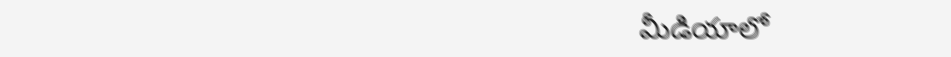మీడియాలో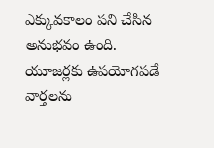ఎక్కువకాలం పని చేసిన అనుభవం ఉంది. యూజర్లకు ఉపయోగపడే వార్తలను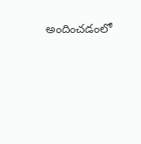అందించడంలో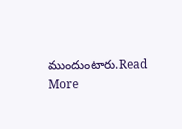ముందుంటారు.Read More